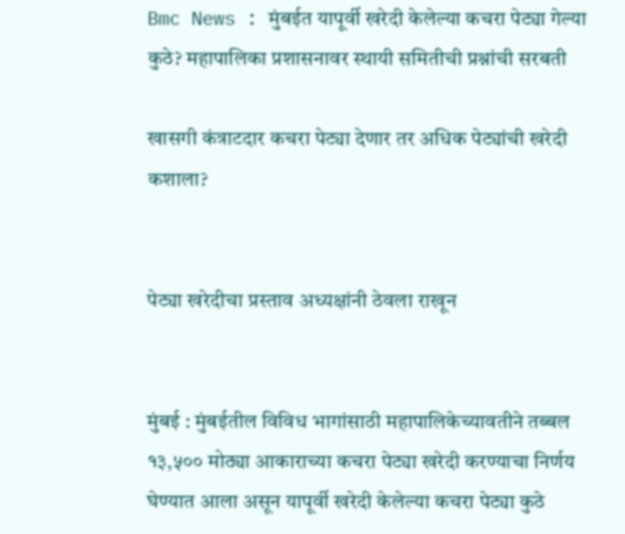Bmc News : मुंबईत यापूर्वी खरेदी केलेल्या कचरा पेट्या गेल्या कुठे? महापालिका प्रशासनावर स्थायी समितीची प्रश्नांची सरबती

खासगी कंत्राटदार कचरा पेट्या देणार तर अधिक पेट्यांची खरेदी कशाला?


पेट्या खरेदीचा प्रस्ताव अध्यक्षांनी ठेवला राखून


मुंबई : मुंबईतील विविध भागांसाठी महापालिकेच्यावतीने तब्बल १३,५०० मोठ्या आकाराच्या कचरा पेट्या खरेदी करण्याचा निर्णय घेण्यात आला असून यापूर्वी खरेदी केलेल्या कचरा पेट्या कुठे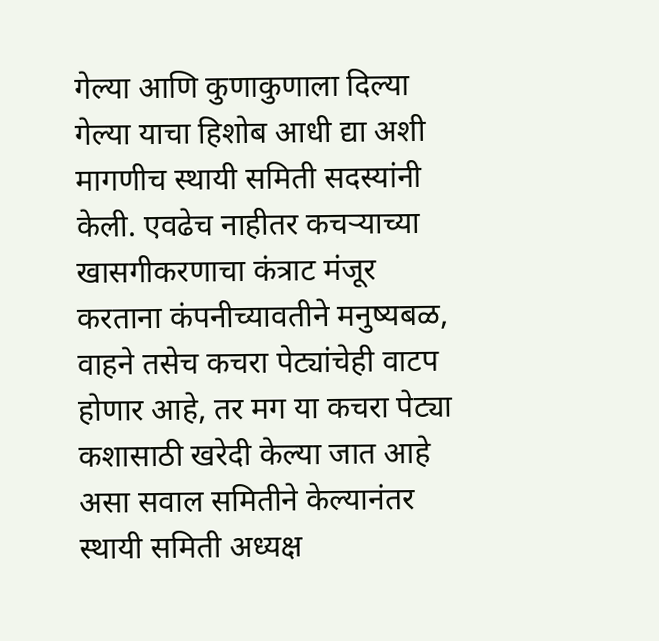गेल्या आणि कुणाकुणाला दिल्या गेल्या याचा हिशोब आधी द्या अशी मागणीच स्थायी समिती सदस्यांनी केली. एवढेच नाहीतर कचऱ्याच्या खासगीकरणाचा कंत्राट मंजूर करताना कंपनीच्यावतीने मनुष्यबळ, वाहने तसेच कचरा पेट्यांचेही वाटप होणार आहे, तर मग या कचरा पेट्या कशासाठी खरेदी केल्या जात आहे असा सवाल समितीने केल्यानंतर स्थायी समिती अध्यक्ष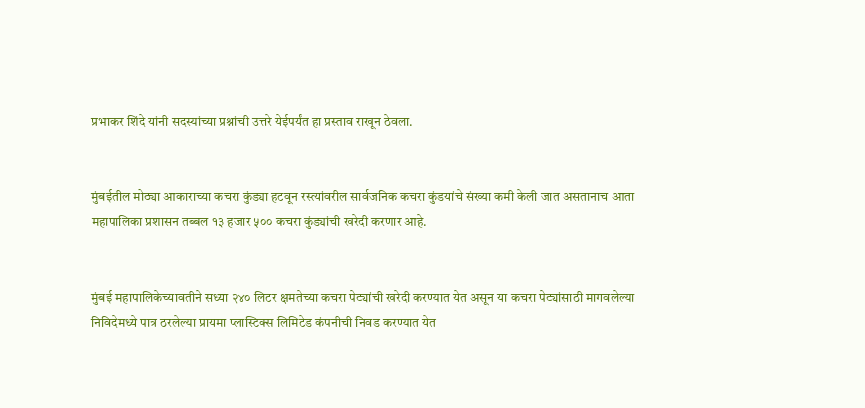प्रभाकर शिंदे यांनी सदस्यांच्या प्रश्नांची उत्तरे येईपर्यंत हा प्रस्ताव राखून ठेवला.


मुंबईतील मोठ्या आकाराच्या कचरा कुंड्या हटवून रस्त्यांवरील सार्वजनिक कचरा कुंडयांचे संख्या कमी केली जात असतानाच आता महापालिका प्रशासन तब्बल १३ हजार ५०० कचरा कुंड्यांची खरेदी करणार आहे.


मुंबई महापालिकेच्यावतीने सध्या २४० लिटर क्षमतेच्या कचरा पेट्यांची खरेदी करण्यात येत असून या कचरा पेट्यांसाठी मागवलेल्या निविदेमध्ये पात्र ठरलेल्या प्रायमा प्लास्टिक्स लिमिटेड कंपनीची निवड करण्यात येत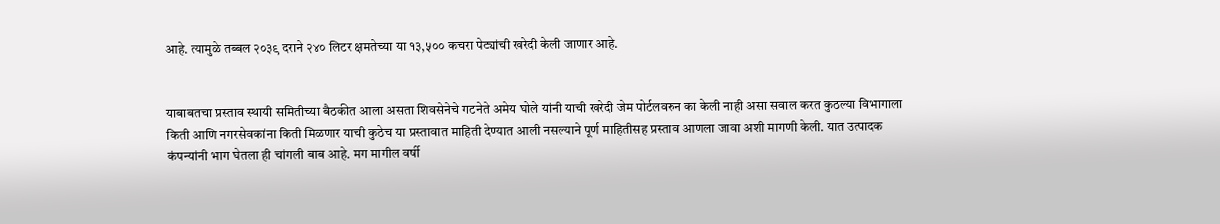आहे. त्यामुळे तब्बल २०३९ दराने २४० लिटर क्षमतेच्या या १३,५०० कचरा पेट्यांची खरेदी केली जाणार आहे.


याबाबतचा प्रस्ताव स्थायी समितीच्या बैठकीत आला असता शिवसेनेचे गटनेते अमेय घोले यांनी याची खरेदी जेम पोर्टलवरुन का केली नाही असा सवाल करत कुठल्या विभागाला किती आणि नगरसेवकांना किती मिळणार याची कुठेच या प्रस्तावात माहिती देण्यात आली नसल्याने पूर्ण माहितीसह प्रस्ताव आणला जावा अशी मागणी केली. यात उत्पादक कंपन्यांनी भाग घेतला ही चांगली बाब आहे. मग मागील वर्षी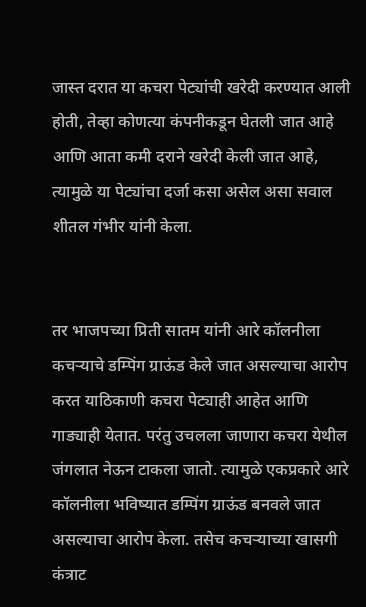जास्त दरात या कचरा पेट्यांची खरेदी करण्यात आली होती, तेव्हा कोणत्या कंपनीकडून घेतली जात आहे आणि आता कमी दराने खरेदी केली जात आहे, त्यामुळे या पेट्यांचा दर्जा कसा असेल असा सवाल शीतल गंभीर यांनी केला.


तर भाजपच्या प्रिती सातम यांनी आरे कॉलनीला कचऱ्याचे डम्पिंग ग्राऊंड केले जात असल्याचा आरोप करत याठिकाणी कचरा पेट्याही आहेत आणि गाड्याही येतात. परंतु उचलला जाणारा कचरा येथील जंगलात नेऊन टाकला जातो. त्यामुळे एकप्रकारे आरे कॉलनीला भविष्यात डम्पिंग ग्राऊंड बनवले जात असल्याचा आरोप केला. तसेच कचऱ्याच्या खासगी कंत्राट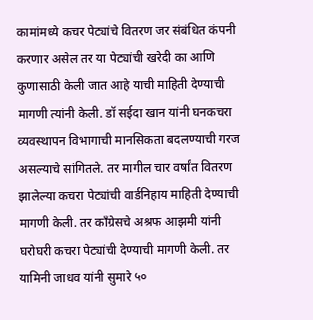कामांमध्ये कचर पेट्यांचे वितरण जर संबंधित कंपनी करणार असेल तर या पेट्यांची खरेदी का आणि कुणासाठी केली जात आहे याची माहिती देण्याची मागणी त्यांनी केली. डॉ सईदा खान यांनी घनकचरा व्यवस्थापन विभागाची मानसिकता बदलण्याची गरज असल्याचे सांगितले. तर मागील चार वर्षांत वितरण झालेल्या कचरा पेट्यांची वार्डनिहाय माहिती देण्याची मागणी केली. तर काँग्रेसचे अश्रफ आझमी यांनी घरोघरी कचरा पेट्यांची देण्याची मागणी केली. तर यामिनी जाधव यांनी सुमारे ५०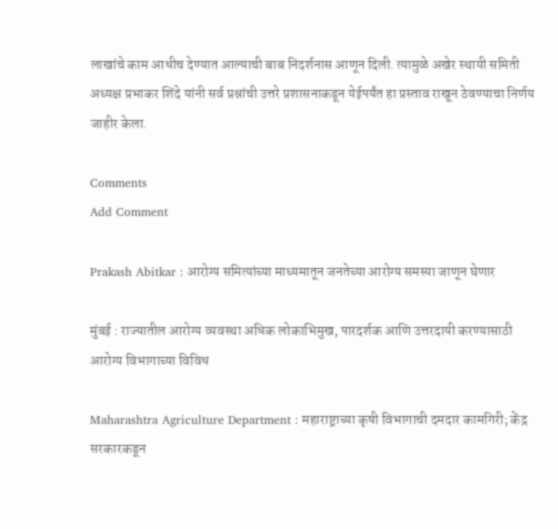लाखांचे काम आधीच देण्यात आल्याची बाब निदर्शनास आणून दिली. त्यामुळे अखेर स्थायी समिती अध्यक्ष प्रभाकर शिंदे यांनी सर्व प्रश्नांची उत्तरे प्रशासनाकडून येईपर्यंत हा प्रस्ताव राखून ठेवण्याचा निर्णय जाहीर केला.

Comments
Add Comment

Prakash Abitkar : आरोग्य समित्यांच्या माध्यमातून जनतेच्या आरोग्य समस्या जाणून घेणार

मुंबई : राज्यातील आरोग्य व्यवस्था अधिक लोकाभिमुख, पारदर्शक आणि उत्तरदायी करण्यासाठी आरोग्य विभागाच्या विविध

Maharashtra Agriculture Department : महाराष्ट्राच्या कृषी विभागाची दमदार कामगिरी; केंद्र सरकारकडून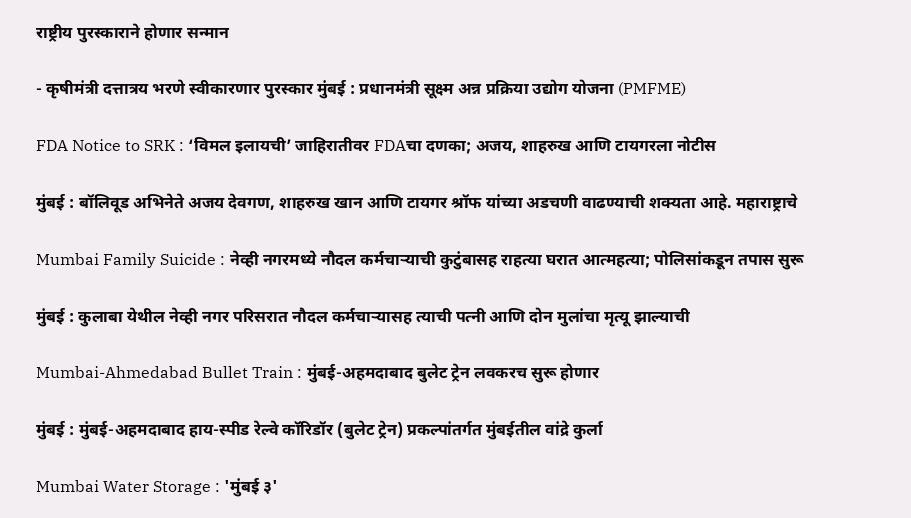राष्ट्रीय पुरस्काराने होणार सन्मान

- कृषीमंत्री दत्तात्रय भरणे स्वीकारणार पुरस्कार मुंबई : प्रधानमंत्री सूक्ष्म अन्न प्रक्रिया उद्योग योजना (PMFME)

FDA Notice to SRK : ‘विमल इलायची’ जाहिरातीवर FDAचा दणका; अजय, शाहरुख आणि टायगरला नोटीस

मुंबई : बॉलिवूड अभिनेते अजय देवगण, शाहरुख खान आणि टायगर श्रॉफ यांच्या अडचणी वाढण्याची शक्यता आहे. महाराष्ट्राचे

Mumbai Family Suicide : नेव्ही नगरमध्ये नौदल कर्मचाऱ्याची कुटुंबासह राहत्या घरात आत्महत्या; पोलिसांकडून तपास सुरू

मुंबई : कुलाबा येथील नेव्ही नगर परिसरात नौदल कर्मचाऱ्यासह त्याची पत्नी आणि दोन मुलांचा मृत्यू झाल्याची

Mumbai-Ahmedabad Bullet Train : मुंबई-अहमदाबाद बुलेट ट्रेन लवकरच सुरू होणार

मुंबई : मुंबई-अहमदाबाद हाय-स्पीड रेल्वे कॉरिडॉर (बुलेट ट्रेन) प्रकल्पांतर्गत मुंबईतील वांद्रे कुर्ला

Mumbai Water Storage : 'मुंबई ३'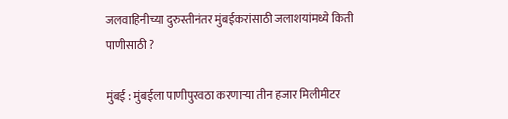जलवाहिनीच्या दुरुस्तीनंतर मुंबईकरांसाठी जलाशयांमध्ये किती पाणीसाठी ?

मुंबई : मुंबईला पाणीपुरवठा करणाऱ्या तीन हजार मिलीमीटर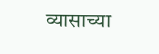व्यासाच्या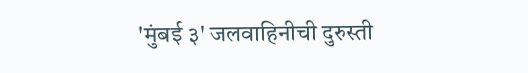'मुंबई ३' जलवाहिनीची दुरुस्ती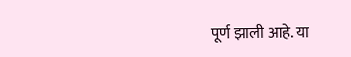पूर्ण झाली आहे. या